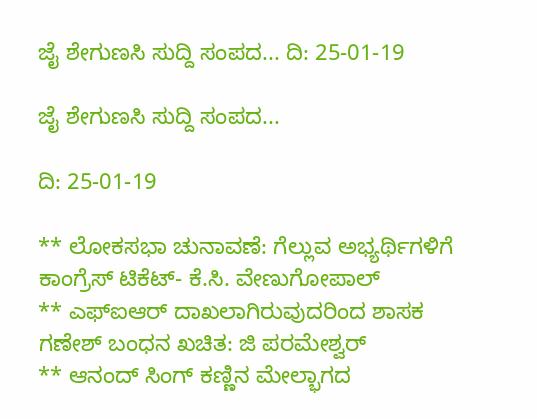ಜೈ ಶೇಗುಣಸಿ ಸುದ್ದಿ ಸಂಪದ... ದಿ: 25-01-19

ಜೈ ಶೇಗುಣಸಿ ಸುದ್ದಿ ಸಂಪದ...

ದಿ: 25-01-19

** ಲೋಕಸಭಾ ಚುನಾವಣೆ: ಗೆಲ್ಲುವ ಅಭ್ಯರ್ಥಿಗಳಿಗೆ ಕಾಂಗ್ರೆಸ್ ಟಿಕೆಟ್- ಕೆ.ಸಿ. ವೇಣುಗೋಪಾಲ್
** ಎಫ್‌ಐಆರ್‌ ದಾಖಲಾಗಿರುವುದರಿಂದ ಶಾಸಕ ಗಣೇಶ್‌ ಬಂಧನ ಖಚಿತ: ಜಿ ಪರಮೇಶ್ವರ್
** ಆನಂದ್ ಸಿಂಗ್ ಕಣ್ಣಿನ ಮೇಲ್ಭಾಗದ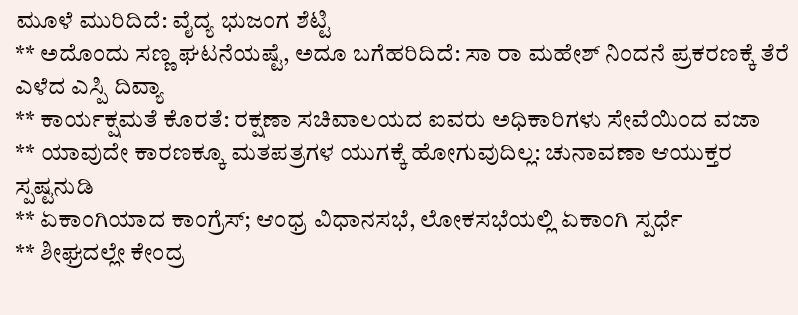ಮೂಳೆ ಮುರಿದಿದೆ: ವೈದ್ಯ ಭುಜಂಗ ಶೆಟ್ಟಿ
** ಅದೊಂದು ಸಣ್ಣ ಘಟನೆಯಷ್ಟೆ, ಅದೂ ಬಗೆಹರಿದಿದೆ: ಸಾ ರಾ ಮಹೇಶ್ ನಿಂದನೆ ಪ್ರಕರಣಕ್ಕೆ ತೆರೆ ಎಳೆದ ಎಸ್ಪಿ ದಿವ್ಯಾ
** ಕಾರ್ಯಕ್ಷಮತೆ ಕೊರತೆ: ರಕ್ಷಣಾ ಸಚಿವಾಲಯದ ಐವರು ಅಧಿಕಾರಿಗಳು ಸೇವೆಯಿಂದ ವಜಾ
** ಯಾವುದೇ ಕಾರಣಕ್ಕೂ ಮತಪತ್ರಗಳ ಯುಗಕ್ಕೆ ಹೋಗುವುದಿಲ್ಲ: ಚುನಾವಣಾ ಆಯುಕ್ತರ ಸ್ಪಷ್ಟನುಡಿ
** ಏಕಾಂಗಿಯಾದ ಕಾಂಗ್ರೆಸ್; ಆಂಧ್ರ ವಿಧಾನಸಭೆ, ಲೋಕಸಭೆಯಲ್ಲಿ ಏಕಾಂಗಿ ಸ್ಪರ್ಧೆ
** ಶೀಘ್ರದಲ್ಲೇ ಕೇಂದ್ರ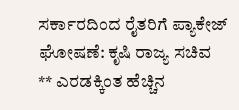ಸರ್ಕಾರದಿಂದ ರೈತರಿಗೆ ಪ್ಯಾಕೇಜ್ ಘೋಷಣೆ: ಕೃಷಿ ರಾಜ್ಯ ಸಚಿವ
** ಎರಡಕ್ಕಿಂತ ಹೆಚ್ಚಿನ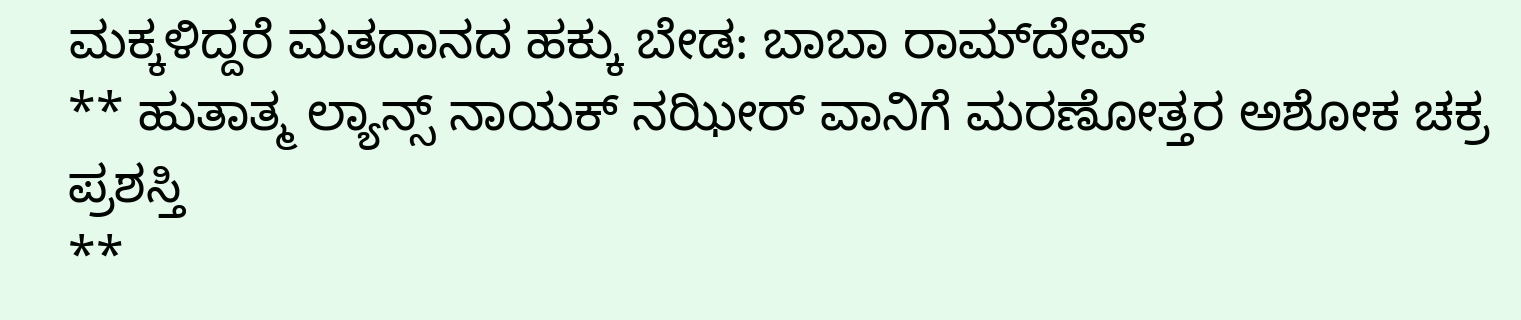ಮಕ್ಕಳಿದ್ದರೆ ಮತದಾನದ ಹಕ್ಕು ಬೇಡ: ಬಾಬಾ ರಾಮ್‌ದೇವ್
** ಹುತಾತ್ಮ ಲ್ಯಾನ್ಸ್ ನಾಯಕ್ ನಝೀರ್ ವಾನಿಗೆ ಮರಣೋತ್ತರ ಅಶೋಕ ಚಕ್ರ ಪ್ರಶಸ್ತಿ
**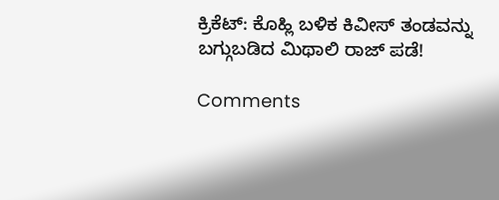ಕ್ರಿಕೆಟ್: ಕೊಹ್ಲಿ ಬಳಿಕ ಕಿವೀಸ್ ತಂಡವನ್ನು ಬಗ್ಗುಬಡಿದ ಮಿಥಾಲಿ ರಾಜ್ ಪಡೆ!

Comments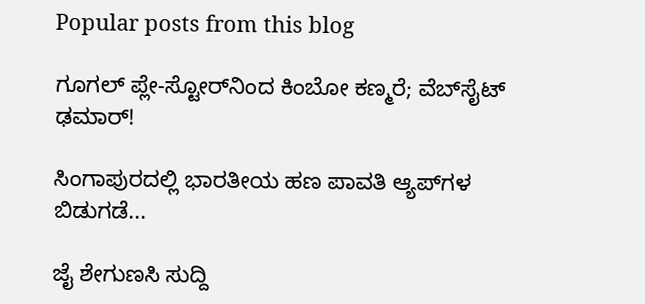Popular posts from this blog

ಗೂಗಲ್ ಪ್ಲೇ-ಸ್ಟೋರ್‌ನಿಂದ ಕಿಂಬೋ ಕಣ್ಮರೆ; ವೆಬ್‌ಸೈಟ್ ಢಮಾರ್!

ಸಿಂಗಾಪುರದಲ್ಲಿ ಭಾರತೀಯ ಹಣ ಪಾವತಿ ಆ್ಯಪ್‌ಗಳ ಬಿಡುಗಡೆ...

ಜೈ ಶೇಗುಣಸಿ ಸುದ್ದಿ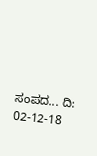ಸಂಪದ... ದಿ: 02-12-18